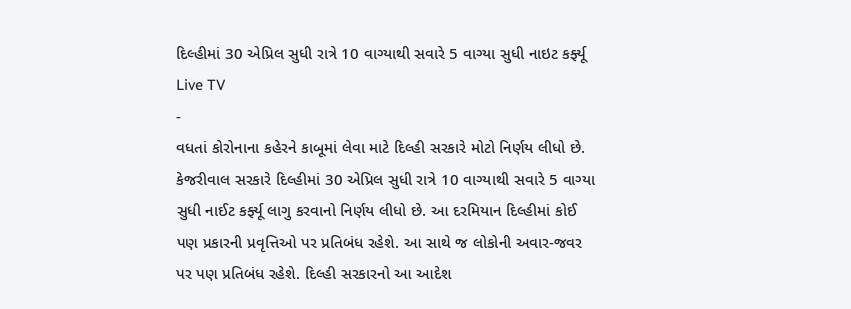દિલ્હીમાં 30 એપ્રિલ સુધી રાત્રે 10 વાગ્યાથી સવારે 5 વાગ્યા સુધી નાઇટ કર્ફ્યૂ
Live TV
-
વધતાં કોરોનાના કહેરને કાબૂમાં લેવા માટે દિલ્હી સરકારે મોટો નિર્ણય લીધો છે. કેજરીવાલ સરકારે દિલ્હીમાં 30 એપ્રિલ સુધી રાત્રે 10 વાગ્યાથી સવારે 5 વાગ્યા સુધી નાઈટ કર્ફ્યૂ લાગુ કરવાનો નિર્ણય લીધો છે. આ દરમિયાન દિલ્હીમાં કોઈ પણ પ્રકારની પ્રવૃત્તિઓ પર પ્રતિબંધ રહેશે. આ સાથે જ લોકોની અવાર-જવર પર પણ પ્રતિબંધ રહેશે. દિલ્હી સરકારનો આ આદેશ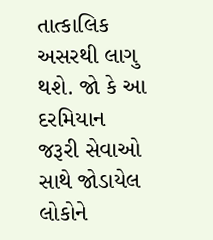તાત્કાલિક અસરથી લાગુ થશે. જો કે આ દરમિયાન જરૂરી સેવાઓ સાથે જોડાયેલ લોકોને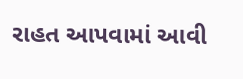રાહત આપવામાં આવી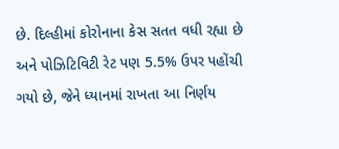છે. દિલ્હીમાં કોરોનાના કેસ સતત વધી રહ્યા છે અને પોઝિટિવિટી રેટ પણ 5.5% ઉપર પહોંચી ગયો છે, જેને ધ્યાનમાં રાખતા આ નિર્ણય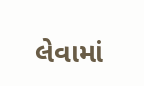લેવામાં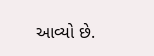આવ્યો છે.